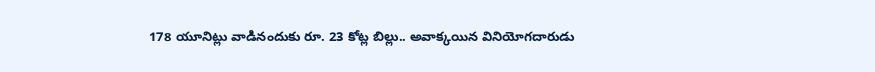178 యూనిట్లు వాడినందుకు రూ. 23 కోట్ల బిల్లు.. అవాక్కయిన వినియోగదారుడు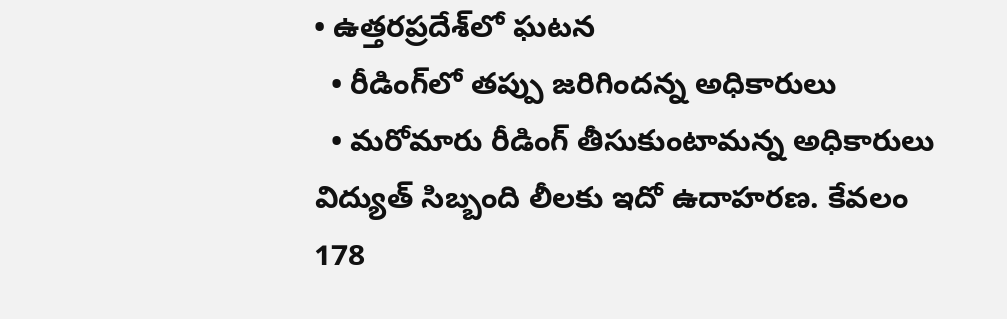• ఉత్తరప్రదేశ్‌లో ఘటన
  • రీడింగ్‌లో తప్పు జరిగిందన్న అధికారులు
  • మరోమారు రీడింగ్ తీసుకుంటామన్న అధికారులు
విద్యుత్ సిబ్బంది లీలకు ఇదో ఉదాహరణ. కేవలం 178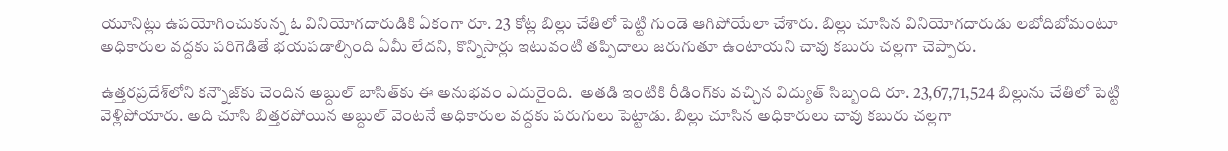యూనిట్లు ఉపయోగించుకున్న ఓ వినియోగదారుడికి ఏకంగా రూ. 23 కోట్ల బిల్లు చేతిలో పెట్టి గుండె ఆగిపోయేలా చేశారు. బిల్లు చూసిన వినియోగదారుడు లబోదిబోమంటూ అధికారుల వద్దకు పరిగెడితే భయపడాల్సింది ఏమీ లేదని, కొన్నిసార్లు ఇటువంటి తప్పిదాలు జరుగుతూ ఉంటాయని చావు కబురు చల్లగా చెప్పారు.

ఉత్తరప్రదేశ్‌లోని కన్నౌజ్‌కు చెందిన అబ్దుల్ బాసిత్‌కు ఈ అనుభవం ఎదురైంది.  అతడి ఇంటికి రీడింగ్‌కు వచ్చిన విద్యుత్ సిబ్బంది రూ. 23,67,71,524 బిల్లును చేతిలో పెట్టి వెళ్లిపోయారు. అది చూసి బిత్తరపోయిన అబ్దుల్ వెంటనే అధికారుల వద్దకు పరుగులు పెట్టాడు. బిల్లు చూసిన అధికారులు చావు కబురు చల్లగా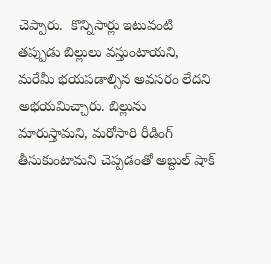చెప్పారు.  కొన్నిసార్లు ఇటువంటి తప్పుడు బిల్లులు వస్తుంటాయని, మరేమీ భయపడాల్సిన అవసరం లేదని అభయమిచ్చారు. బిల్లును మారుస్తామని, మరోసారి రీడింగ్ తీసుకుంటామని చెప్పడంతో అబ్దుల్ షాక్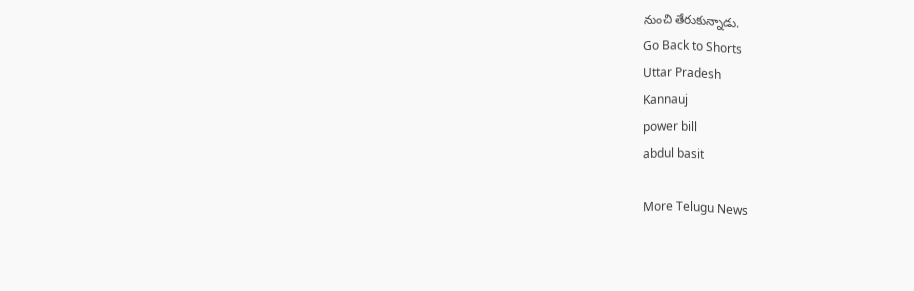నుంచి తేరుకున్నాడు.
Go Back to Shorts
Uttar Pradesh
Kannauj
power bill
abdul basit

More Telugu News